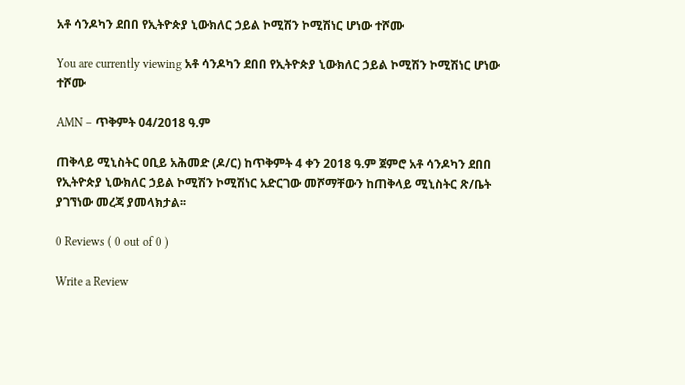አቶ ሳንዶካን ደበበ የኢትዮጵያ ኒውክለር ኃይል ኮሚሽን ኮሚሽነር ሆነው ተሾሙ

You are currently viewing አቶ ሳንዶካን ደበበ የኢትዮጵያ ኒውክለር ኃይል ኮሚሽን ኮሚሽነር ሆነው ተሾሙ

AMN – ጥቅምት 04/2018 ዓ.ም

ጠቅላይ ሚኒስትር ዐቢይ አሕመድ (ዶ/ር) ከጥቅምት 4 ቀን 2018 ዓ.ም ጀምሮ አቶ ሳንዶካን ደበበ የኢትዮጵያ ኒውክለር ኃይል ኮሚሽን ኮሚሽነር አድርገው መሾማቸውን ከጠቅላይ ሚኒስትር ጽ/ቤት ያገኘነው መረጃ ያመላክታል፡፡

0 Reviews ( 0 out of 0 )

Write a Review